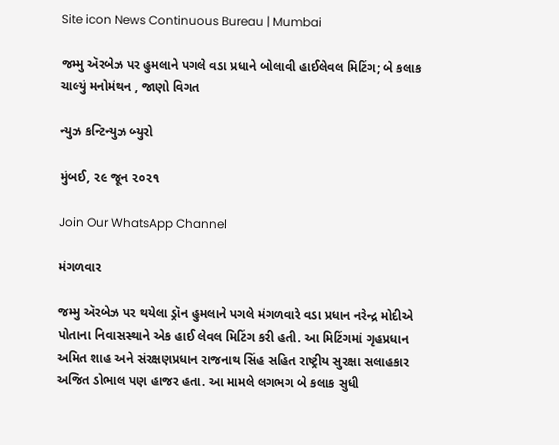Site icon News Continuous Bureau | Mumbai

જમ્મુ ઍરબેઝ પર હુમલાને પગલે વડા પ્રધાને બોલાવી હાઈલેવલ મિટિંગ; બે કલાક ચાલ્યું મનોમંથન , જાણો વિગત

ન્યુઝ કન્ટિન્યુઝ બ્યુરો

મુંબઈ, ૨૯ જૂન ૨૦૨૧

Join Our WhatsApp Channel

મંગળવાર

જમ્મુ ઍરબેઝ પર થયેલા ડ્રૉન હુમલાને પગલે મંગળવારે વડા પ્રધાન નરેન્દ્ર મોદીએ પોતાના નિવાસસ્થાને એક હાઈ લેવલ મિટિંગ કરી હતી. આ મિટિંગમાં ગૃહપ્રધાન અમિત શાહ અને સંરક્ષણપ્રધાન રાજનાથ સિંહ સહિત રાષ્ટ્રીય સુરક્ષા સલાહકાર અજિત ડોભાલ પણ હાજર હતા. આ મામલે લગભગ બે કલાક સુધી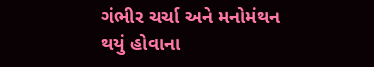ગંભીર ચર્ચા અને મનોમંથન થયું હોવાના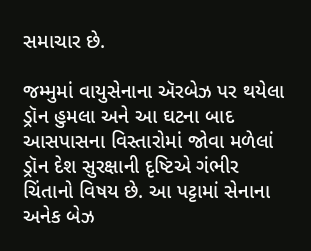સમાચાર છે.

જમ્મુમાં વાયુસેનાના ઍરબેઝ પર થયેલા ડ્રૉન હુમલા અને આ ઘટના બાદ આસપાસના વિસ્તારોમાં જોવા મળેલાં ડ્રૉન દેશ સુરક્ષાની દૃષ્ટિએ ગંભીર ચિંતાનો વિષય છે. આ પટ્ટામાં સેનાના અનેક બેઝ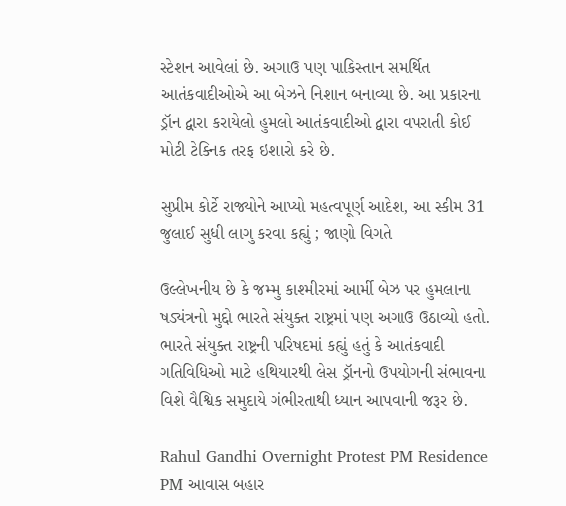સ્ટેશન આવેલાં છે. અગાઉ પણ પાકિસ્તાન સમર્થિત આતંકવાદીઓએ આ બેઝને નિશાન બનાવ્યા છે. આ પ્રકારના ડ્રૉન દ્વારા કરાયેલો હુમલો આતંકવાદીઓ દ્વારા વપરાતી કોઈ મોટી ટેક્નિક તરફ ઇશારો કરે છે.

સુપ્રીમ કોર્ટે રાજ્યોને આપ્યો મહત્વપૂર્ણ આદેશ, આ સ્કીમ 31 જુલાઈ સુધી લાગુ કરવા કહ્યું ; જાણો વિગતે

ઉલ્લેખનીય છે કે જમ્મુ કાશ્મીરમાં આર્મી બેઝ પર હુમલાના ષડ્યંત્રનો મુદ્દો ભારતે સંયુક્ત રાષ્ટ્રમાં પણ અગાઉ ઉઠાવ્યો હતો. ભારતે સંયુક્ત રાષ્ટ્રની પરિષદમાં કહ્યું હતું કે આતંકવાદી ગતિવિધિઓ માટે હથિયારથી લેસ ડ્રૉનનો ઉપયોગની સંભાવના વિશે વૈશ્વિક સમુદાયે ગંભીરતાથી ધ્યાન આપવાની જરૂર છે.

Rahul Gandhi Overnight Protest PM Residence PM આવાસ બહાર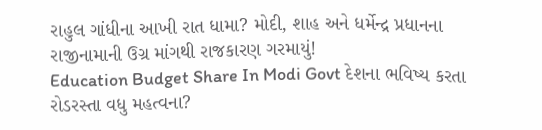રાહુલ ગાંધીના આખી રાત ધામા? મોદી, શાહ અને ધર્મેન્દ્ર પ્રધાનના રાજીનામાની ઉગ્ર માંગથી રાજકારણ ગરમાયું!
Education Budget Share In Modi Govt દેશના ભવિષ્ય કરતા રોડરસ્તા વધુ મહત્વના?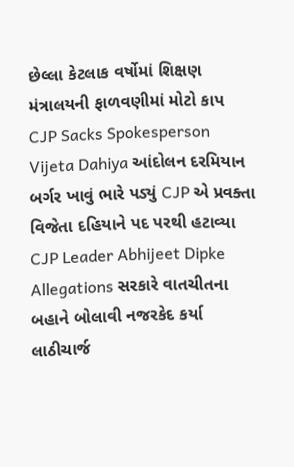છેલ્લા કેટલાક વર્ષોમાં શિક્ષણ મંત્રાલયની ફાળવણીમાં મોટો કાપ
CJP Sacks Spokesperson Vijeta Dahiya આંદોલન દરમિયાન બર્ગર ખાવું ભારે પડ્યું CJP એ પ્રવક્તા વિજેતા દહિયાને પદ પરથી હટાવ્યા
CJP Leader Abhijeet Dipke Allegations સરકારે વાતચીતના બહાને બોલાવી નજરકેદ કર્યા લાઠીચાર્જ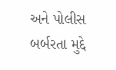અને પોલીસ બર્બરતા મુદ્દે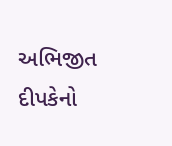અભિજીત દીપકેનો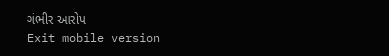ગંભીર આરોપ
Exit mobile version